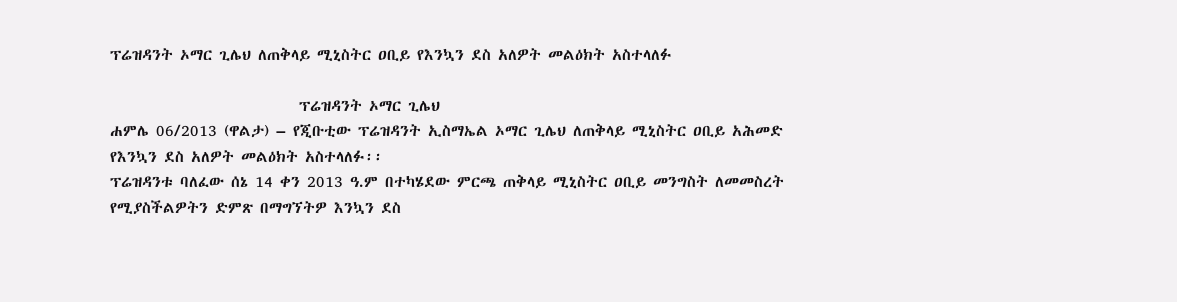ፕሬዝዳንት ኦማር ጊሌህ ለጠቅላይ ሚኒስትር ዐቢይ የእንኳን ደስ አለዎት መልዕክት አስተላለፉ

                           ፕሬዝዳንት ኦማር ጊሌህ
ሐምሌ 06/2013 (ዋልታ) – የጂቡቲው ፕሬዝዳንት ኢስማኤል ኦማር ጊሌህ ለጠቅላይ ሚኒስትር ዐቢይ አሕመድ የእንኳን ደስ አለዎት መልዕክት አስተላለፉ፡፡
ፕሬዝዳንቱ ባለፈው ሰኔ 14 ቀን 2013 ዓ.ም በተካሄደው ምርጫ ጠቅላይ ሚኒስትር ዐቢይ መንግስት ለመመስረት የሚያስችልዎትን ድምጽ በማግኘትዎ እንኳን ደስ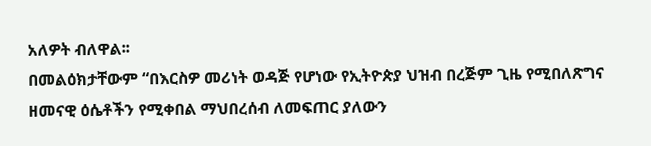አለዎት ብለዋል፡፡
በመልዕክታቸውም “በእርስዎ መሪነት ወዳጅ የሆነው የኢትዮጵያ ህዝብ በረጅም ጊዜ የሚበለጽግና ዘመናዊ ዕሴቶችን የሚቀበል ማህበረሰብ ለመፍጠር ያለውን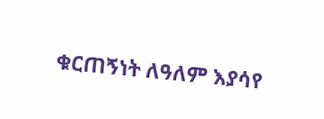ቁርጠኝነት ለዓለም እያሳየ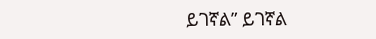ይገኛል” ይገኛል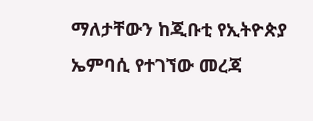ማለታቸውን ከጂቡቲ የኢትዮጵያ ኤምባሲ የተገኘው መረጃ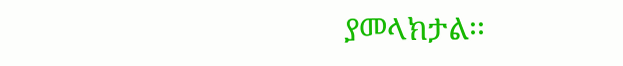ያመላክታል፡፡